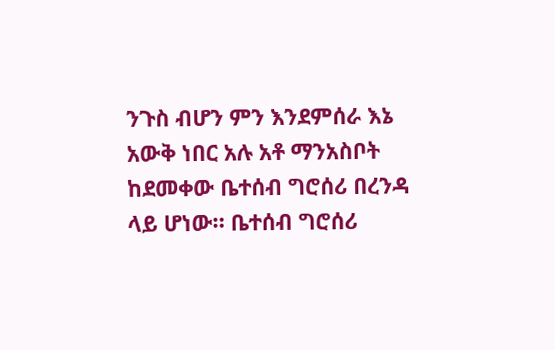ንጉስ ብሆን ምን እንደምሰራ እኔ አውቅ ነበር አሉ አቶ ማንአስቦት ከደመቀው ቤተሰብ ግሮሰሪ በረንዳ ላይ ሆነው። ቤተሰብ ግሮሰሪ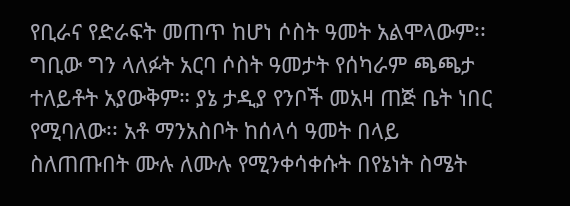የቢራና የድራፍት መጠጥ ከሆነ ሶስት ዓመት አልሞላውም፡፡ ግቢው ግን ላለፉት አርባ ሶስት ዓመታት የሰካራም ጫጫታ ተለይቶት አያውቅም። ያኔ ታዲያ የንቦች መአዛ ጠጅ ቤት ነበር የሚባለው፡፡ አቶ ማንአስቦት ከሰላሳ ዓመት በላይ ስለጠጡበት ሙሉ ለሙሉ የሚንቀሳቀሱት በየኔነት ስሜት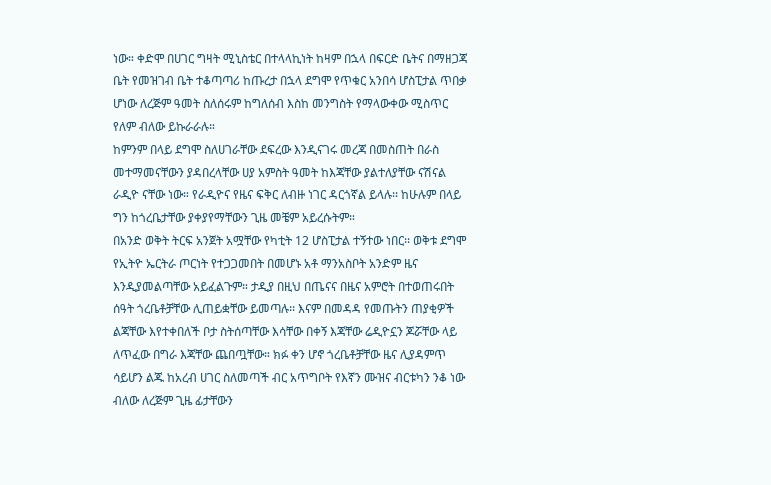ነው። ቀድሞ በሀገር ግዛት ሚኒስቴር በተላላኪነት ከዛም በኋላ በፍርድ ቤትና በማዘጋጃ ቤት የመዝገብ ቤት ተቆጣጣሪ ከጡረታ በኋላ ደግሞ የጥቁር አንበሳ ሆስፒታል ጥበቃ ሆነው ለረጅም ዓመት ስለሰሩም ከግለሰብ እስከ መንግስት የማላውቀው ሚስጥር የለም ብለው ይኩራራሉ።
ከምንም በላይ ደግሞ ስለሀገራቸው ደፍረው እንዲናገሩ መረጃ በመስጠት በራስ መተማመናቸውን ያዳበረላቸው ሀያ አምስት ዓመት ከእጃቸው ያልተለያቸው ናሽናል ራዲዮ ናቸው ነው። የራዲዮና የዜና ፍቅር ለብዙ ነገር ዳርጎኛል ይላሉ፡፡ ከሁሉም በላይ ግን ከጎረቤታቸው ያቀያየማቸውን ጊዜ መቼም አይረሱትም።
በአንድ ወቅት ትርፍ አንጀት አሟቸው የካቲት 12 ሆስፒታል ተኝተው ነበር፡፡ ወቅቱ ደግሞ የኢትዮ ኤርትራ ጦርነት የተጋጋመበት በመሆኑ አቶ ማንአስቦት አንድም ዜና እንዲያመልጣቸው አይፈልጉም። ታዲያ በዚህ በጤናና በዜና አምሮት በተወጠሩበት ሰዓት ጎረቤቶቻቸው ሊጠይቋቸው ይመጣሉ፡፡ እናም በመዳዳ የመጡትን ጠያቂዎች ልጃቸው እየተቀበለች ቦታ ስትሰጣቸው እሳቸው በቀኝ እጃቸው ሬዲዮኗን ጆሯቸው ላይ ለጥፈው በግራ እጃቸው ጨበጧቸው። ክፉ ቀን ሆኖ ጎረቤቶቻቸው ዜና ሊያዳምጥ ሳይሆን ልጁ ከአረብ ሀገር ስለመጣች ብር አጥግቦት የእኛን ሙዝና ብርቱካን ንቆ ነው ብለው ለረጅም ጊዜ ፊታቸውን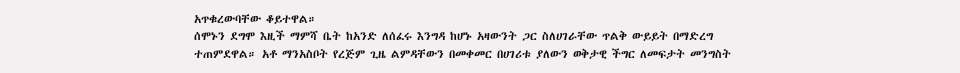አጥቁረውባቸው ቆይተዋል።
ሰሞኑን ደግሞ እዚች ማምሻ ቤት ከአንድ ለሰፈሩ እንግዳ ከሆኑ አዛውንት ጋር ስለሀገራቸው ጥልቅ ውይይት በማድረግ ተጠምደዋል። አቶ ማንአስቦት የረጅም ጊዜ ልምዳቸውን በመቀመር በሀገሪቱ ያለውን ወቅታዊ ችግር ለመፍታት መንግስት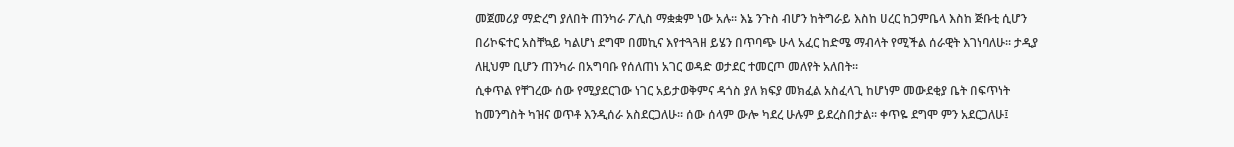መጀመሪያ ማድረግ ያለበት ጠንካራ ፖሊስ ማቋቋም ነው አሉ። እኔ ንጉስ ብሆን ከትግራይ እስከ ሀረር ከጋምቤላ እስከ ጅቡቲ ሲሆን በሪኮፍተር አስቸኳይ ካልሆነ ደግሞ በመኪና እየተጓጓዘ ይሄን በጥባጭ ሁላ አፈር ከድሜ ማብላት የሚችል ሰራዊት እገነባለሁ። ታዲያ ለዚህም ቢሆን ጠንካራ በአግባቡ የሰለጠነ አገር ወዳድ ወታደር ተመርጦ መለየት አለበት።
ሲቀጥል የቸገረው ሰው የሚያደርገው ነገር አይታወቅምና ዳጎስ ያለ ክፍያ መክፈል አስፈላጊ ከሆነም መውደቂያ ቤት በፍጥነት ከመንግስት ካዝና ወጥቶ እንዲሰራ አስደርጋለሁ። ሰው ሰላም ውሎ ካደረ ሁሉም ይደረስበታል። ቀጥዬ ደግሞ ምን አደርጋለሁ፤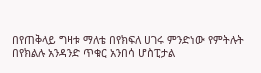በየጠቅላይ ግዛቱ ማለቴ በየክፍለ ሀገሩ ምንድነው የምትሉት በየክልሉ አንዳንድ ጥቁር አንበሳ ሆስፒታል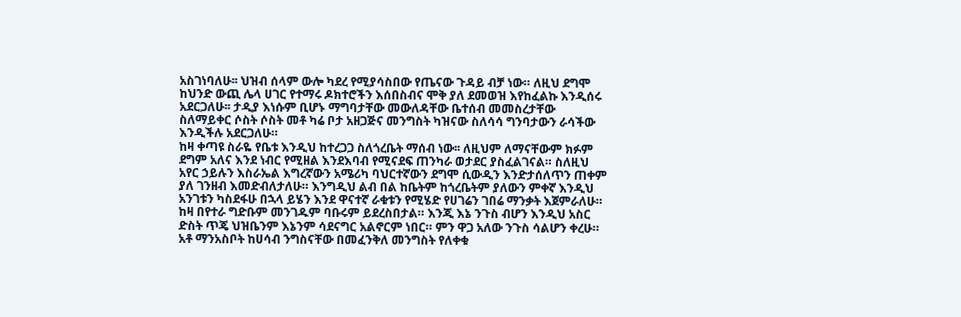አስገነባለሁ፡፡ ህዝብ ሰላም ውሎ ካደረ የሚያሳስበው የጤናው ጉዳይ ብቻ ነው። ለዚህ ደግሞ ከህንድ ውጪ ሌላ ሀገር የተማሩ ዶክተሮችን እሰበስብና ሞቅ ያለ ደመወዝ እየከፈልኩ እንዲሰሩ አደርጋለሁ፡፡ ታዲያ እነሱም ቢሆኑ ማግባታቸው መውለዳቸው ቤተሰብ መመስረታቸው ስለማይቀር ሶስት ሶስት መቶ ካሬ ቦታ አዘጋጅና መንግስት ካዝናው ስለሳሳ ግንባታውን ራሳችው እንዲችሉ አደርጋለሁ።
ከዛ ቀጣዩ ስራዬ የቤቱ እንዲህ ከተረጋጋ ስለጎረቤት ማሰብ ነው፡፡ ለዚህም ለማናቸውም ክፉም ደግም አለና እንደ ነብር የሚዘል እንደእባብ የሚናደፍ ጠንካራ ወታደር ያስፈልገናል። ስለዚህ አየር ኃይሉን እስራኤል እግረኛውን አሜሪካ ባህርተኛውን ደግሞ ሲውዲን እንድታሰለጥን ጠቀም ያለ ገንዘብ እመድብለታለሁ። እንግዲህ ልብ በል ከቤትም ከጎረቤትም ያለውን ምቀኛ እንዲህ አንገቱን ካስደፋሁ በኋላ ይሄን እንደ ዋናተኛ ራቁቱን የሚሄድ የሀገሬን ገበሬ ማንቃት እጀምራለሁ። ከዛ በየተራ ግድቡም መንገዱም ባቡሩም ይደረስበታል። እንጂ እኔ ንጉስ ብሆን እንዲህ አስር ድስት ጥጄ ህዝቤንም እኔንም ሳደናግር አልኖርም ነበር። ምን ዋጋ አለው ንጉስ ሳልሆን ቀረሁ። አቶ ማንአስቦት ከሀሳብ ንግስናቸው በመፈንቅለ መንግስት የለቀቁ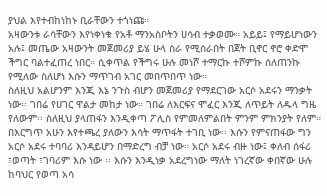ያህል እየተብከነከኑ ቢራቸውን ተጎነጩ።
አዛውንቱ ራሳቸውን እየነቀነቁ የአቶ ማንአስቦትን ሀሳብ ተቃወሙ። አይይ፤ የማይሆነውን አሉ፤ መጤው አዛውንት መጀመሪያ ይሄ ሁላ ስራ የሚሰራበት በጀት ቢኖር ኖሮ ቀድሞ ችግር ባልተፈጠረ ነበር። ሲቀጥል የችግሩ ሁሉ መነሾ ተማርኩ ተሾምኩ ሰለጠንኩ የሚለው ስለሆነ እሱን ማጥገብ አገር መበጥበጥ ነው።
ስለዚህ አልሆንም እንጂ እኔ ንጉስ ብሆን መጀመሪያ የማደርገው አርሶ አደሩን ማንቃት ነው፡፡ ገበሬ የሀገር ዋልታ መከታ ነው። ገበሬ ለእርፍና ሞፈር እንጂ ለጥይት ለዱላ ግዜ የለውም፡፡ ስለዚህ ያላጠፋን እንዲቀጣ ፖሊስ የምመለምልበት ምንም ምክንያት የለም። በእርግጥ አሁን እየተጫረ ያለውን እሳት ማጥፋት ተገቢ ነው፡፡ እሱን የምናጠፋው ግን አርሶ አደሩ ተባባሪ እንዳይሆን በማድረግ ብቻ ነው። አርሶ አደሩ ብዙ ነው፤ ቀለብ ሰፋሪ ፣ወጣት ፣ገባሪም እሱ ነው ፡፡ እሱን እንዲነቃ አደረግነው ማለት ነገረኛው ቀበኛው ሁሉ ከባህር የወጣ አሳ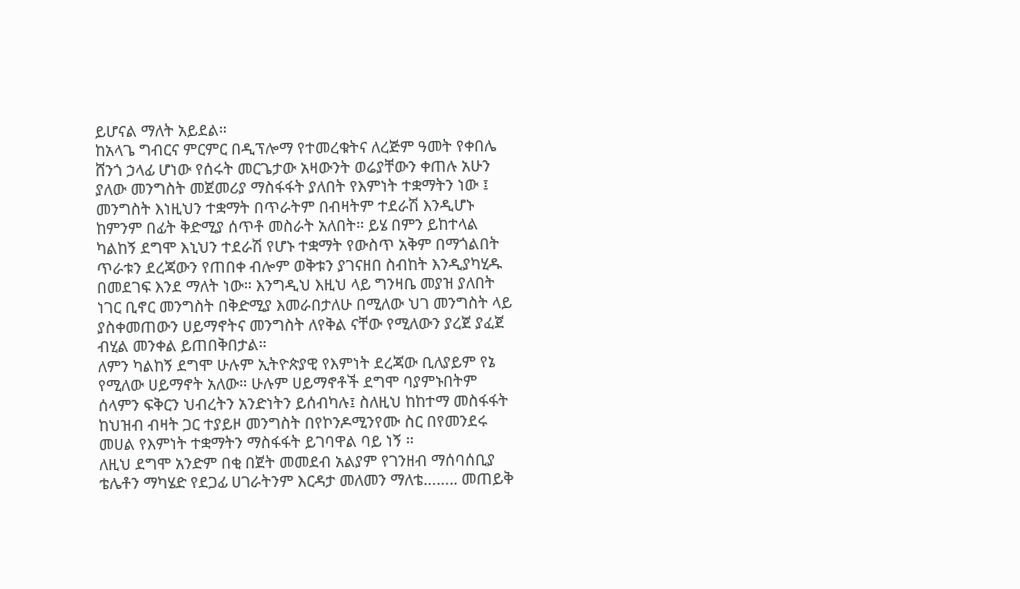ይሆናል ማለት አይደል።
ከአላጌ ግብርና ምርምር በዲፕሎማ የተመረቁትና ለረጅም ዓመት የቀበሌ ሸንጎ ኃላፊ ሆነው የሰሩት መርጌታው አዛውንት ወሬያቸውን ቀጠሉ አሁን ያለው መንግስት መጀመሪያ ማስፋፋት ያለበት የእምነት ተቋማትን ነው ፤ መንግስት እነዚህን ተቋማት በጥራትም በብዛትም ተደራሽ እንዲሆኑ ከምንም በፊት ቅድሚያ ሰጥቶ መስራት አለበት። ይሄ በምን ይከተላል ካልከኝ ደግሞ እኒህን ተደራሽ የሆኑ ተቋማት የውስጥ አቅም በማጎልበት ጥራቱን ደረጃውን የጠበቀ ብሎም ወቅቱን ያገናዘበ ስብከት እንዲያካሂዱ በመደገፍ እንደ ማለት ነው። እንግዲህ እዚህ ላይ ግንዛቤ መያዝ ያለበት ነገር ቢኖር መንግስት በቅድሚያ እመራበታለሁ በሚለው ህገ መንግስት ላይ ያስቀመጠውን ሀይማኖትና መንግስት ለየቅል ናቸው የሚለውን ያረጀ ያፈጀ ብሂል መንቀል ይጠበቅበታል።
ለምን ካልከኝ ደግሞ ሁሉም ኢትዮጵያዊ የእምነት ደረጃው ቢለያይም የኔ የሚለው ሀይማኖት አለው። ሁሉም ሀይማኖቶች ደግሞ ባያምኑበትም ሰላምን ፍቅርን ህብረትን አንድነትን ይሰብካሉ፤ ስለዚህ ከከተማ መስፋፋት ከህዝብ ብዛት ጋር ተያይዞ መንግስት በየኮንዶሚንየሙ ስር በየመንደሩ መሀል የእምነት ተቋማትን ማስፋፋት ይገባዋል ባይ ነኝ ።
ለዚህ ደግሞ አንድም በቂ በጀት መመደብ አልያም የገንዘብ ማሰባሰቢያ ቴሌቶን ማካሄድ የደጋፊ ሀገራትንም እርዳታ መለመን ማለቴ…….. መጠይቅ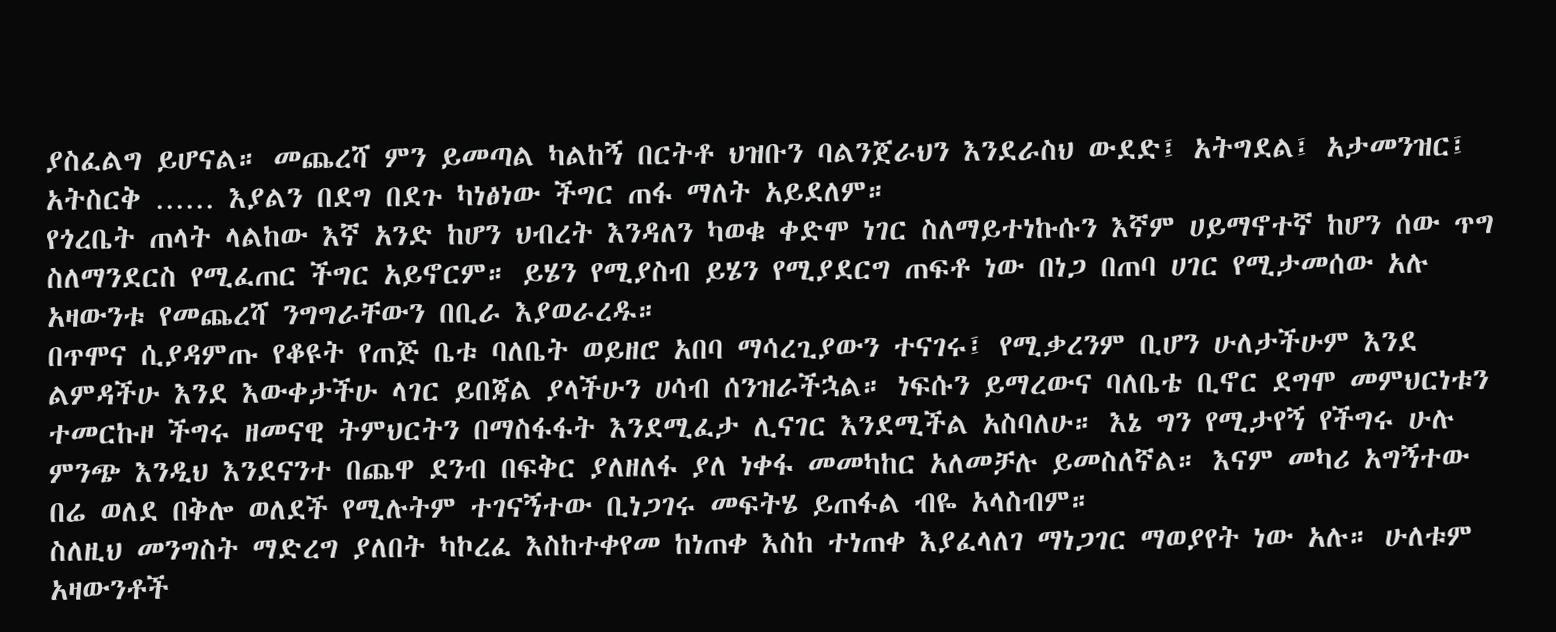ያስፈልግ ይሆናል። መጨረሻ ምን ይመጣል ካልከኝ በርትቶ ህዝቡን ባልንጀራህን እንደራስህ ውደድ፤ አትግደል፤ አታመንዝር፤ አትስርቅ …… እያልን በደግ በደጉ ካነፅነው ችግር ጠፋ ማለት አይደለም።
የጎረቤት ጠላት ላልከው እኛ አንድ ከሆን ህብረት እንዳለን ካወቁ ቀድሞ ነገር ስለማይተነኩሱን እኛም ሀይማኖተኛ ከሆን ሰው ጥግ ስለማንደርስ የሚፈጠር ችግር አይኖርም። ይሄን የሚያስብ ይሄን የሚያደርግ ጠፍቶ ነው በነጋ በጠባ ሀገር የሚታመሰው አሉ አዛውንቱ የመጨረሻ ንግግራቸውን በቢራ እያወራረዱ።
በጥሞና ሲያዳምጡ የቆዩት የጠጅ ቤቱ ባለቤት ወይዘሮ አበባ ማሳረጊያውን ተናገሩ፤ የሚቃረንም ቢሆን ሁለታችሁም እንደ ልምዳችሁ እንደ እውቀታችሁ ላገር ይበጃል ያላችሁን ሀሳብ ሰንዝራችኋል። ነፍሱን ይማረውና ባለቤቴ ቢኖር ደግሞ መምህርነቱን ተመርኩዞ ችግሩ ዘመናዊ ትምህርትን በማስፋፋት እንደሚፈታ ሊናገር እንደሚችል አስባለሁ። እኔ ግን የሚታየኝ የችግሩ ሁሉ ምንጭ እንዲህ እንደናንተ በጨዋ ደንብ በፍቅር ያለዘለፋ ያለ ነቀፋ መመካከር አለመቻሉ ይመስለኛል። እናም መካሪ አግኝተው በሬ ወለደ በቅሎ ወለደች የሚሉትም ተገናኝተው ቢነጋገሩ መፍትሄ ይጠፋል ብዬ አላስብም።
ስለዚህ መንግስት ማድረግ ያለበት ካኮረፈ እስከተቀየመ ከነጠቀ እስከ ተነጠቀ እያፈላለገ ማነጋገር ማወያየት ነው አሉ። ሁለቱም አዛውንቶች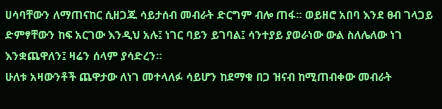ሀሳባቸውን ለማጠናከር ሲዘጋጁ ሳይታሰብ መብራት ድርግም ብሎ ጠፋ። ወይዘሮ አበባ እንደ ፀብ ገላጋይ ድምፃቸውን ከፍ አርገው እንዲህ አሉ፤ ነገር ባይን ይገባል፤ ሳንተያይ ያወራነው ውል ስለሌለው ነገ እንቋጨዋለን፤ ዛሬን ሰላም ያሳድረን።
ሁለቱ አዛውንቶች ጨዋታው ለነገ መተላለፉ ሳይሆን ከደማቁ በጋ ዝናብ ከሚጠብቀው መብራት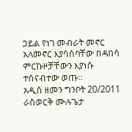ኃይል የነገ መብራት መኖር አለመኖር እያሳሰባቸው በዳበሳ ምርኩዞቻቸውን እያነሱ ተሰናብተው ወጡ።
አዲስ ዘመን ግንቦት 20/2011
ራስወርቅ ሙሉጌታ